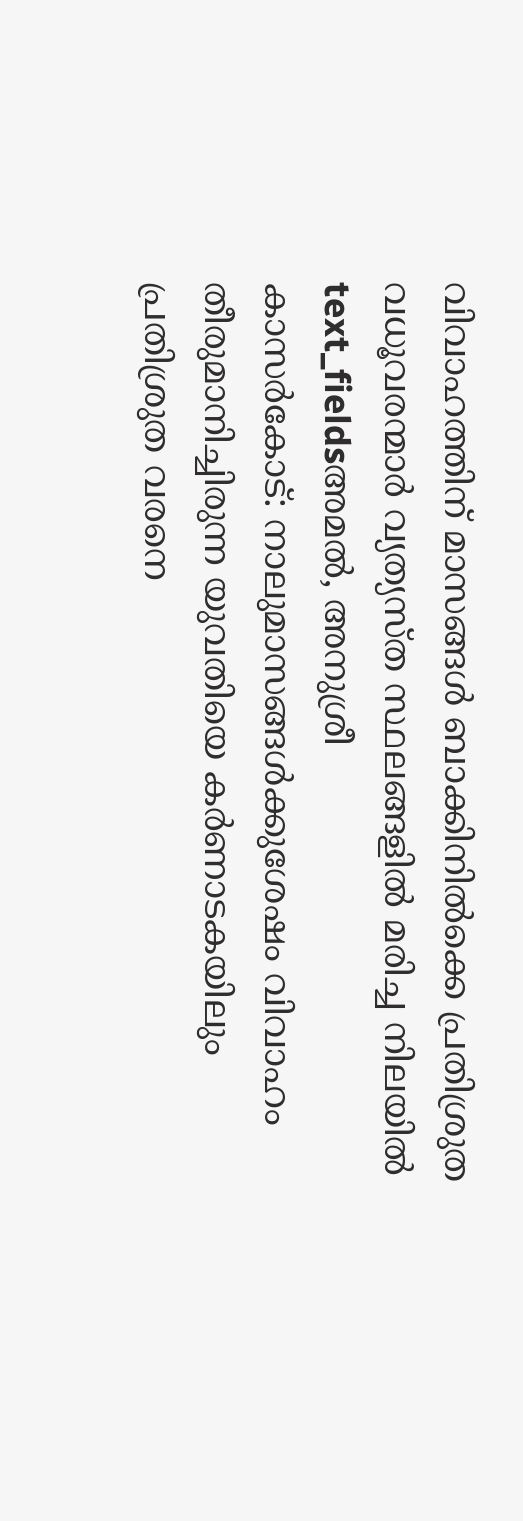വിവാഹത്തിന് മാസങ്ങൾ ബാക്കിനിൽക്കെ പ്രതിശ്രുത വധൂവരന്മാർ വ്യത്യസ്ത സ്ഥലങ്ങളിൽ മരിച്ച നിലയിൽ
text_fieldsഅമൽ, അനുശ്രീ
കാസർകോട്: നാലുമാസങ്ങൾക്കുശേഷം വിവാഹം തീരുമാനിച്ചിരുന്ന യുവതിയെ കർണാടകയിലും പ്രതിശ്രുത വരനെ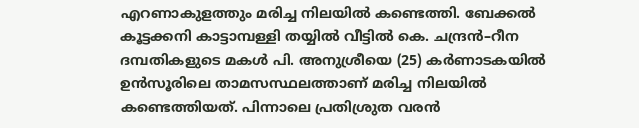എറണാകുളത്തും മരിച്ച നിലയിൽ കണ്ടെത്തി. ബേക്കൽ കൂട്ടക്കനി കാട്ടാമ്പള്ളി തയ്യിൽ വീട്ടിൽ കെ. ചന്ദ്രൻ–റീന ദമ്പതികളുടെ മകൾ പി. അനുശ്രീയെ (25) കർണാടകയിൽ ഉൻസൂരിലെ താമസസ്ഥലത്താണ് മരിച്ച നിലയിൽ കണ്ടെത്തിയത്. പിന്നാലെ പ്രതിശ്രുത വരൻ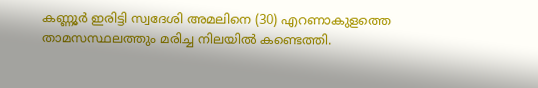കണ്ണൂർ ഇരിട്ടി സ്വദേശി അമലിനെ (30) എറണാകുളത്തെ താമസസ്ഥലത്തും മരിച്ച നിലയിൽ കണ്ടെത്തി.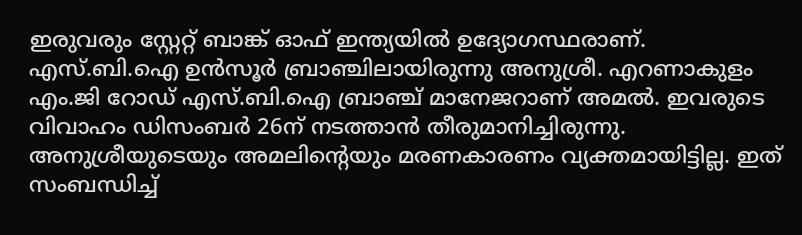ഇരുവരും സ്റ്റേറ്റ് ബാങ്ക് ഓഫ് ഇന്ത്യയിൽ ഉദ്യോഗസ്ഥരാണ്.
എസ്.ബി.ഐ ഉൻസൂർ ബ്രാഞ്ചിലായിരുന്നു അനുശ്രീ. എറണാകുളം എം.ജി റോഡ് എസ്.ബി.ഐ ബ്രാഞ്ച് മാനേജറാണ് അമൽ. ഇവരുടെ വിവാഹം ഡിസംബർ 26ന് നടത്താൻ തീരുമാനിച്ചിരുന്നു.
അനുശ്രീയുടെയും അമലിന്റെയും മരണകാരണം വ്യക്തമായിട്ടില്ല. ഇത് സംബന്ധിച്ച്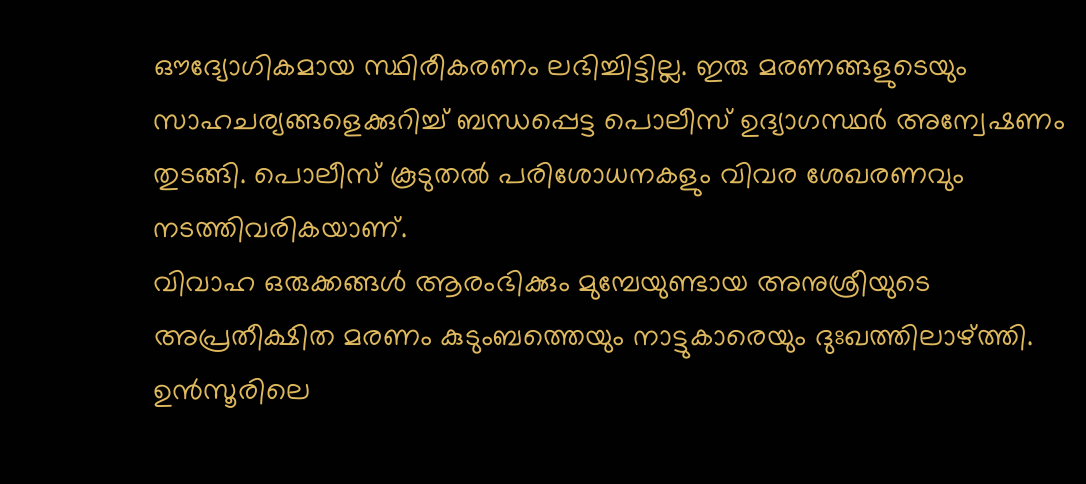ഔദ്യോഗികമായ സ്ഥിരീകരണം ലഭിച്ചിട്ടില്ല. ഇരു മരണങ്ങളുടെയും സാഹചര്യങ്ങളെക്കുറിച്ച് ബന്ധപ്പെട്ട പൊലീസ് ഉദ്യാഗസ്ഥർ അന്വേഷണം തുടങ്ങി. പൊലീസ് കൂടുതൽ പരിശോധനകളും വിവര ശേഖരണവും നടത്തിവരികയാണ്.
വിവാഹ ഒരുക്കങ്ങൾ ആരംഭിക്കും മുമ്പേയുണ്ടായ അനുശ്രീയുടെ അപ്രതീക്ഷിത മരണം കുടുംബത്തെയും നാട്ടുകാരെയും ദുഃഖത്തിലാഴ്ത്തി. ഉൻസൂരിലെ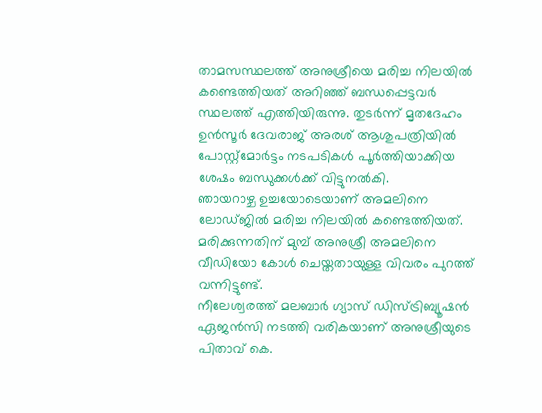താമസസ്ഥലത്ത് അനുശ്രീയെ മരിച്ച നിലയിൽ കണ്ടെത്തിയത് അറിഞ്ഞ് ബന്ധപ്പെട്ടവർ സ്ഥലത്ത് എത്തിയിരുന്നു. തുടർന്ന് മൃതദേഹം ഉൻസൂർ ദേവരാജ് അരശ് ആശുപത്രിയിൽ പോസ്റ്റ്മോർട്ടം നടപടികൾ പൂർത്തിയാക്കിയ ശേഷം ബന്ധുക്കൾക്ക് വിട്ടുനൽകി.
ഞായറാഴ്ച ഉച്ചയോടെയാണ് അമലിനെ ലോഡ്ജിൽ മരിച്ച നിലയിൽ കണ്ടെത്തിയത്. മരിക്കുന്നതിന് മുമ്പ് അനുശ്രീ അമലിനെ വീഡിയോ കോൾ ചെയ്തതായുള്ള വിവരം പുറത്ത് വന്നിട്ടുണ്ട്.
നീലേശ്വരത്ത് മലബാർ ഗ്യാസ് ഡിസ്ട്രിബ്യൂഷൻ ഏജൻസി നടത്തി വരികയാണ് അനുശ്രീയുടെ പിതാവ് കെ.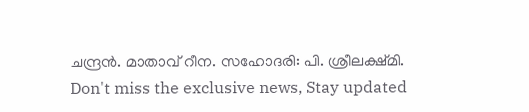ചന്ദ്രൻ. മാതാവ് റീന. സഹോദരി: പി. ശ്രീലക്ഷ്മി.
Don't miss the exclusive news, Stay updated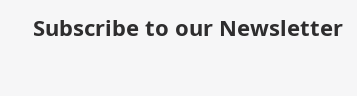Subscribe to our Newsletter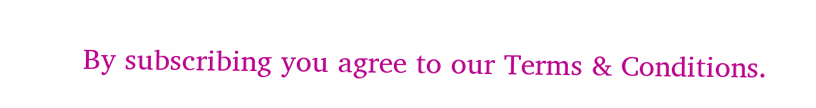By subscribing you agree to our Terms & Conditions.